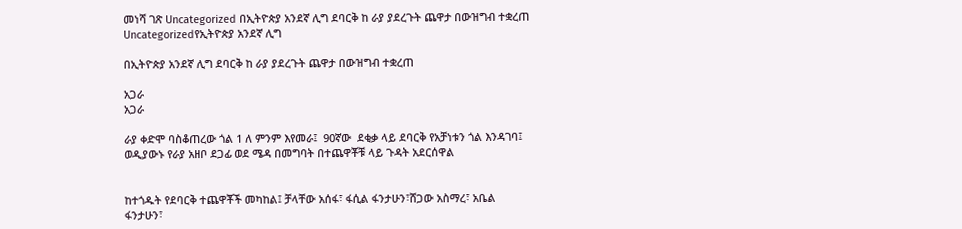መነሻ ገጽ Uncategorized በኢትዮጵያ አንደኛ ሊግ ደባርቅ ከ ራያ ያደረጉት ጨዋታ በውዝግብ ተቋረጠ
Uncategorizedየኢትዮጵያ አንደኛ ሊግ

በኢትዮጵያ አንደኛ ሊግ ደባርቅ ከ ራያ ያደረጉት ጨዋታ በውዝግብ ተቋረጠ

አጋራ
አጋራ

ራያ ቀድሞ ባስቆጠረው ጎል 1 ለ ምንም እየመራ፤  90ኛው  ደቂቃ ላይ ደባርቅ የአቻነቱን ጎል እንዳገባ፤ ወዲያውኑ የራያ አዘቦ ደጋፊ ወደ ሜዳ በመግባት በተጨዋቾቹ ላይ ጉዳት አደርሰዋል


ከተጎዱት የደባርቅ ተጨዋቾች መካከል፤ ቻላቸው አሰፋ፣ ፋሲል ፋንታሁን፣ሸጋው አስማረ፣ አቤል ፋንታሁን፣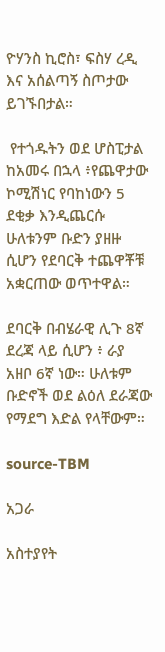ዮሃንስ ኪሮስ፣ ፍስሃ ረዲ እና አሰልጣኝ ስጦታው ይገኙበታል።

 የተጎዱትን ወደ ሆስፒታል ከአመሩ በኋላ ፥የጨዋታው ኮሚሽነር የባከነውን 5 ደቂቃ እንዲጨርሱ ሁለቱንም ቡድን ያዘዙ ሲሆን የደባርቅ ተጨዋቾቹ አቋርጠው ወጥተዋል።

ደባርቅ በብሄራዊ ሊጉ 8ኛ ደረጃ ላይ ሲሆን ፥ ራያ አዘቦ 6ኛ ነው። ሁለቱም ቡድኖች ወደ ልዕለ ደራጃው የማደግ እድል የላቸውም።

source-TBM

አጋራ

አስተያየት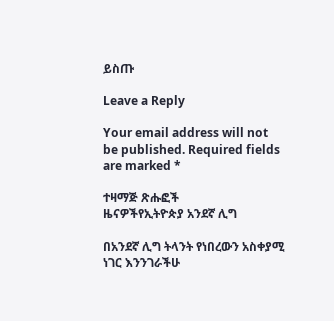ይስጡ

Leave a Reply

Your email address will not be published. Required fields are marked *

ተዛማጅ ጽሑፎች
ዜናዎችየኢትዮጵያ አንደኛ ሊግ

በአንደኛ ሊግ ትላንት የነበረውን አስቀያሚ ነገር እንንገራችሁ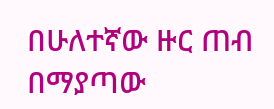በሁለተኛው ዙር ጠብ በማያጣው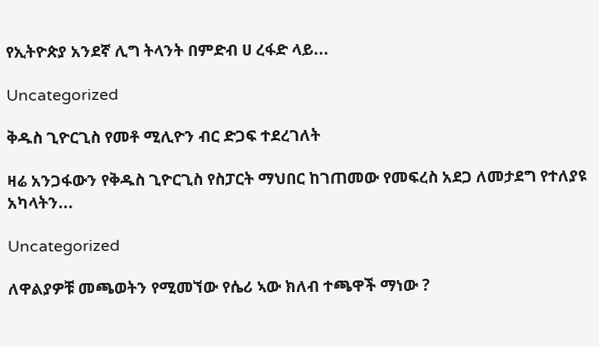የኢትዮጵያ አንደኛ ሊግ ትላንት በምድብ ሀ ረፋድ ላይ...

Uncategorized

ቅዱስ ጊዮርጊስ የመቶ ሚሊዮን ብር ድጋፍ ተደረገለት

ዛሬ አንጋፋውን የቅዱስ ጊዮርጊስ የስፓርት ማህበር ከገጠመው የመፍረስ አደጋ ለመታደግ የተለያዩ አካላትን...

Uncategorized

ለዋልያዎቹ መጫወትን የሚመኘው የሴሪ ኣው ክለብ ተጫዋች ማነው ?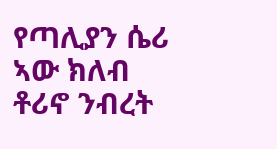የጣሊያን ሴሪ ኣው ክለብ ቶሪኖ ንብረት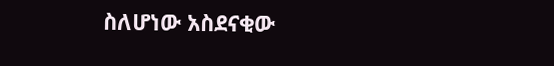ስለሆነው አስደናቂው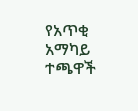የአጥቂ አማካይ ተጫዋች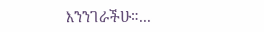እንንገራችሁ።...